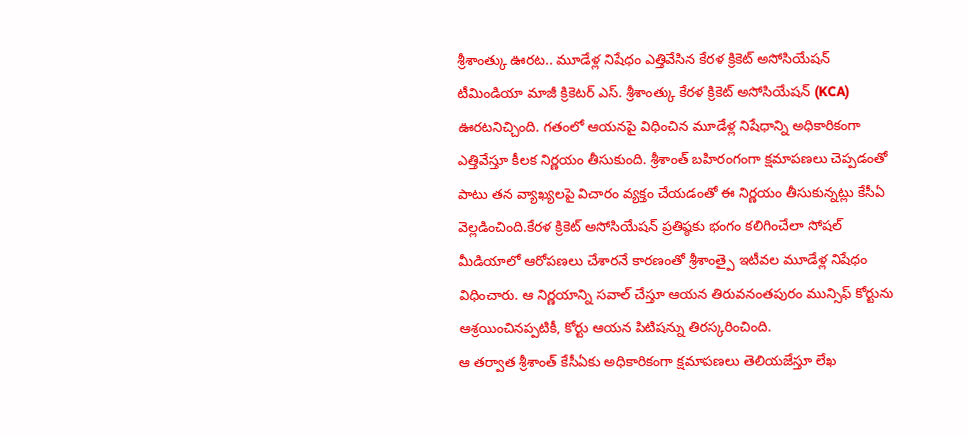శ్రీశాంత్కు ఊరట.. మూడేళ్ల నిషేధం ఎత్తివేసిన కేరళ క్రికెట్ అసోసియేషన్
టీమిండియా మాజీ క్రికెటర్ ఎస్. శ్రీశాంత్కు కేరళ క్రికెట్ అసోసియేషన్ (KCA) ఊరటనిచ్చింది. గతంలో ఆయనపై విధించిన మూడేళ్ల నిషేధాన్ని అధికారికంగా ఎత్తివేస్తూ కీలక నిర్ణయం తీసుకుంది. శ్రీశాంత్ బహిరంగంగా క్షమాపణలు చెప్పడంతో పాటు తన వ్యాఖ్యలపై విచారం వ్యక్తం చేయడంతో ఈ నిర్ణయం తీసుకున్నట్లు కేసీఏ వెల్లడించింది.కేరళ క్రికెట్ అసోసియేషన్ ప్రతిష్ఠకు భంగం కలిగించేలా సోషల్ మీడియాలో ఆరోపణలు చేశారనే కారణంతో శ్రీశాంత్పై ఇటీవల మూడేళ్ల నిషేధం విధించారు. ఆ నిర్ణయాన్ని సవాల్ చేస్తూ ఆయన తిరువనంతపురం మున్సిఫ్ కోర్టును ఆశ్రయించినప్పటికీ, కోర్టు ఆయన పిటిషన్ను తిరస్కరించింది.
ఆ తర్వాత శ్రీశాంత్ కేసీఏకు అధికారికంగా క్షమాపణలు తెలియజేస్తూ లేఖ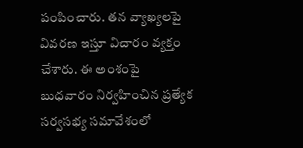పంపించారు. తన వ్యాఖ్యలపై వివరణ ఇస్తూ విచారం వ్యక్తం చేశారు. ఈ అంశంపై బుధవారం నిర్వహించిన ప్రత్యేక సర్వసభ్య సమావేశంలో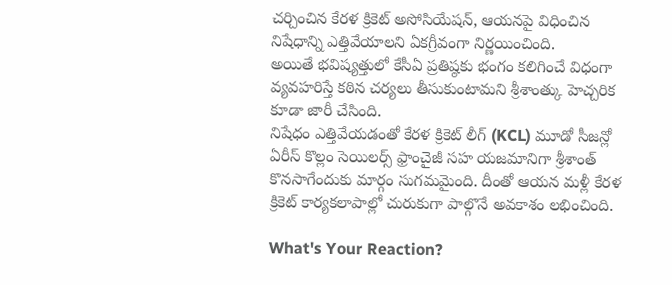చర్చించిన కేరళ క్రికెట్ అసోసియేషన్, ఆయనపై విధించిన నిషేధాన్ని ఎత్తివేయాలని ఏకగ్రీవంగా నిర్ణయించింది.
అయితే భవిష్యత్తులో కేసీఏ ప్రతిష్ఠకు భంగం కలిగించే విధంగా వ్యవహరిస్తే కఠిన చర్యలు తీసుకుంటామని శ్రీశాంత్కు హెచ్చరిక కూడా జారీ చేసింది.
నిషేధం ఎత్తివేయడంతో కేరళ క్రికెట్ లీగ్ (KCL) మూడో సీజన్లో ఏరీస్ కొల్లం సెయిలర్స్ ఫ్రాంచైజీ సహ యజమానిగా శ్రీశాంత్ కొనసాగేందుకు మార్గం సుగమమైంది. దీంతో ఆయన మళ్లీ కేరళ క్రికెట్ కార్యకలాపాల్లో చురుకుగా పాల్గొనే అవకాశం లభించింది.

What's Your Reaction?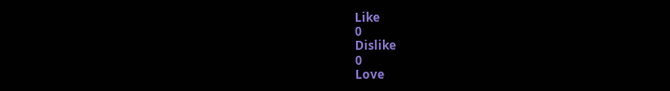Like
0
Dislike
0
Love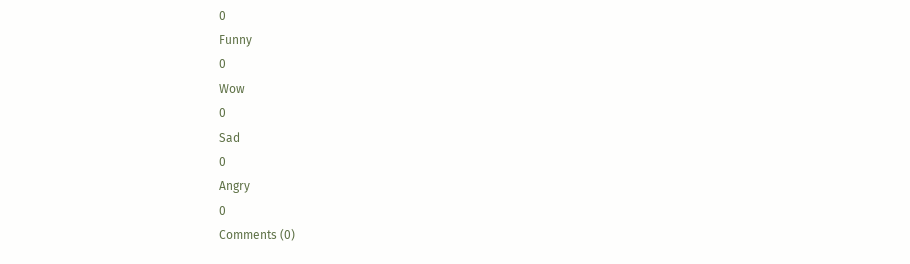0
Funny
0
Wow
0
Sad
0
Angry
0
Comments (0)